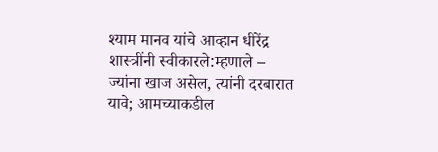श्याम मानव यांचे आव्हान धीरेंद्र शास्त्रींनी स्वीकारले:म्हणाले – ज्यांना खाज असेल, त्यांनी दरबारात यावे; आमच्याकडील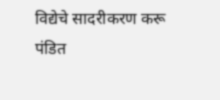विद्येचे सादरीकरण करू
पंडित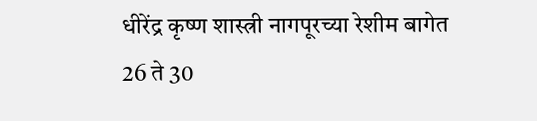धीरेंद्र कृष्ण शास्त्री नागपूरच्या रेशीम बागेत 26 ते 30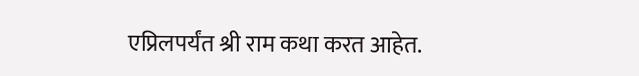एप्रिलपर्यंत श्री राम कथा करत आहेत.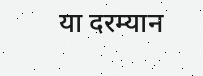या दरम्यान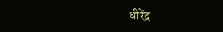धीरेंद्र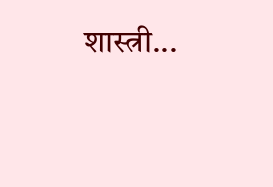शास्त्री...